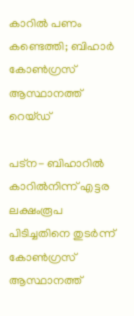കാറില്‍ പണം കണ്ടെത്തി; ബിഹാർ കോണ്‍ഗ്രസ് ആസ്ഥാനത്ത് റെയ്ഡ്

പട്‌ന- ബിഹാറില്‍ കാറില്‍നിന്ന് എട്ടര ലക്ഷംരൂപ പിടിച്ചതിനെ തുടർന്ന് കോണ്‍ഗ്രസ് ആസ്ഥാനത്ത്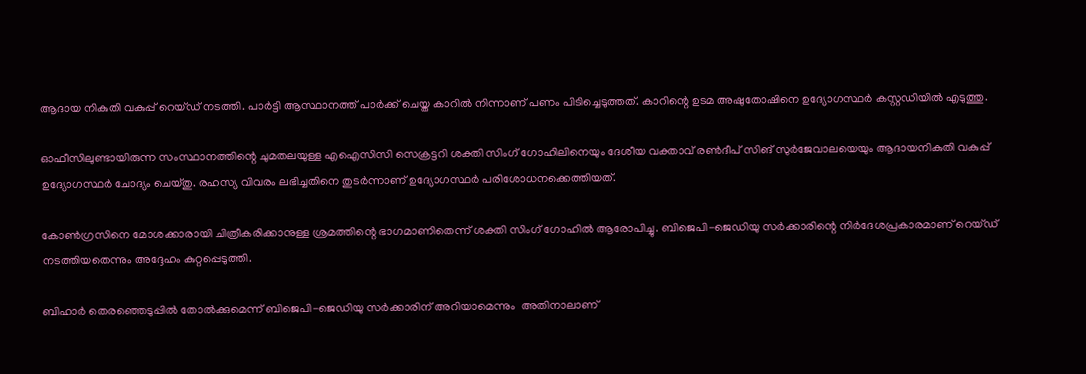ആദായ നികുതി വകുപ്പ് റെയ്ഡ് നടത്തി. പാർട്ടി ആസ്ഥാനത്ത് പാര്‍ക്ക് ചെയ്ത കാറില്‍ നിന്നാണ് പണം പിടിച്ചെടുത്തത്. കാറിന്റെ ഉടമ അഷുതോഷിനെ ഉദ്യോഗസ്ഥര്‍ കസ്റ്റഡിയില്‍ എടുത്തു.

ഓഫീസിലുണ്ടായിരുന്ന സംസ്ഥാനത്തിന്റെ ചുമതലയുള്ള എഐസിസി സെക്രട്ടറി ശക്തി സിംഗ് ഗോഹിലിനെയും ദേശീയ വക്താവ് രണ്‍ദീപ് സിങ്‌ സുര്‍ജേവാലയെയും ആദായനികുതി വകുപ്പ്‌ ഉദ്യോഗസ്ഥര്‍ ചോദ്യം ചെയ്തു. രഹസ്യ വിവരം ലഭിച്ചതിനെ തുടർന്നാണ് ഉദ്യോഗസ്ഥർ പരിശോധനക്കെത്തിയത്.

കോണ്‍ഗ്രസിനെ മോശക്കാരായി ചിത്രീകരിക്കാനുള്ള ശ്രമത്തിന്റെ ഭാഗമാണിതെന്ന് ശക്തി സിംഗ് ഗോഹില്‍ ആരോപിച്ചു. ബിജെപി-ജെഡിയു സര്‍ക്കാരിന്റെ നിര്‍ദേശപ്രകാരമാണ് റെയ്ഡ് നടത്തിയതെന്നും അദ്ദേഹം കുറ്റപ്പെടുത്തി.

ബിഹാര്‍ തെരഞ്ഞെടുപ്പില്‍ തോല്‍ക്കുമെന്ന് ബിജെപി-ജെഡിയു സര്‍ക്കാരിന് അറിയാമെന്നും  അതിനാലാണ്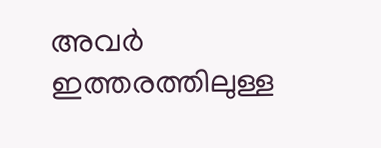അവര്‍ ഇത്തരത്തിലുള്ള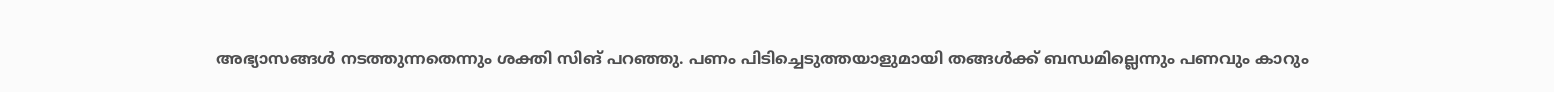അഭ്യാസങ്ങള്‍ നടത്തുന്നതെന്നും ശക്തി സിങ് പറഞ്ഞു. പണം പിടിച്ചെടുത്തയാളുമായി തങ്ങള്‍ക്ക് ബന്ധമില്ലെന്നും പണവും കാറും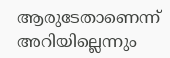ആരുടേതാണെന്ന് അറിയില്ലെന്നും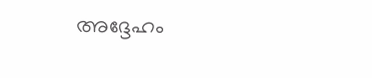അദ്ദേഹം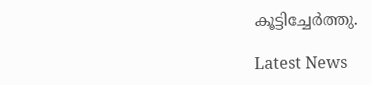കൂട്ടിച്ചേര്‍ത്തു.

Latest News